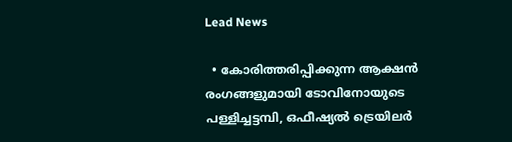Lead News

  • കോരിത്തരിപ്പിക്കുന്ന ആക്ഷൻ രംഗങ്ങളുമായി ടോവിനോയുടെ പള്ളിച്ചട്ടമ്പി, ഒഫീഷ്യൽ ട്രെയിലർ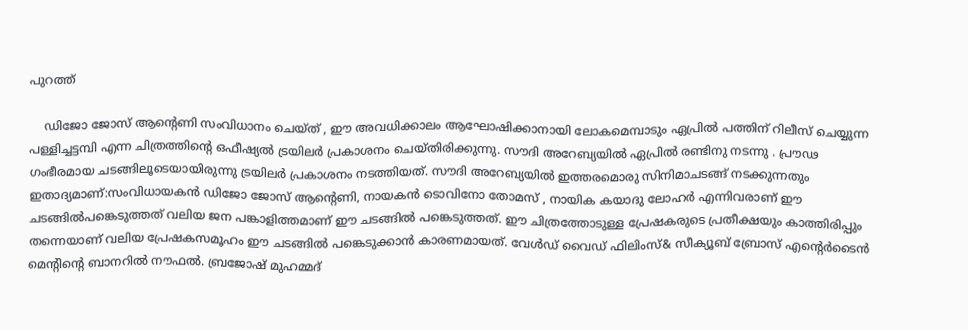പുറത്ത്

    ഡിജോ ജോസ് ആൻ്റെണി സംവിധാനം ചെയ്ത് , ഈ അവധിക്കാലം ആഘോഷിക്കാനായി ലോകമെമ്പാടും ഏപ്രിൽ പത്തിന് റിലീസ് ചെയ്യുന്ന പള്ളിച്ചട്ടമ്പി എന്ന ചിത്രത്തിൻ്റെ ഒഫീഷ്യൽ ട്രയിലർ പ്രകാശനം ചെയ്തിരിക്കുന്നു. സൗദി അറേബ്യയിൽ ഏപ്രിൽ രണ്ടിനു നടന്നു . പ്രൗഢ ഗംഭീരമായ ചടങ്ങിലൂടെയായിരുന്നു ട്രയിലർ പ്രകാശനം നടത്തിയത്. സൗദി അറേബ്യയിൽ ഇത്തരമൊരു സിനിമാചടങ്ങ് നടക്കുന്നതും ഇതാദ്യമാണ്:സംവിധായകൻ ഡിജോ ജോസ് ആൻ്റെണി, നായകൻ ടൊവിനോ തോമസ് , നായിക കയാദു ലോഹർ എന്നിവരാണ് ഈ ചടങ്ങിൽപങ്കെടുത്തത് വലിയ ജന പങ്കാളിത്തമാണ് ഈ ചടങ്ങിൽ പങ്കെടുത്തത്. ഈ ചിത്രത്തോടുള്ള പ്രേഷകരുടെ പ്രതീക്ഷയും കാത്തിരിപ്പും തന്നെയാണ് വലിയ പ്രേഷകസമൂഹം ഈ ചടങ്ങിൽ പങ്കെടുക്കാൻ കാരണമായത്. വേൾഡ് വൈഡ് ഫിലിംസ്& സീക്യൂബ് ബ്രോസ് എൻ്റെർടൈൻ മെൻ്റിൻ്റെ ബാനറിൽ നൗഫൽ. ബ്രജോഷ് മുഹമ്മദ്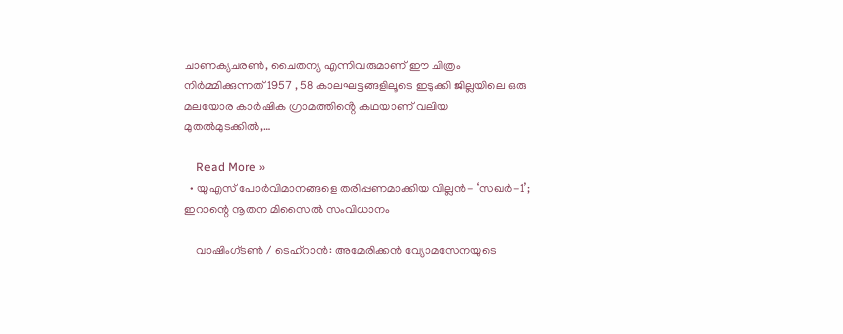ചാണക്യചരൺ, ചൈതന്യ എന്നിവരുമാണ് ഈ ചിത്രം നിർമ്മിക്കുന്നത് 1957 , 58 കാലഘട്ടങ്ങളിലൂടെ ഇടുക്കി ജില്ലയിലെ ഒരു മലയോര കാർഷിക ഗ്രാമത്തിൻ്റെ കഥയാണ് വലിയ മുതൽമുടക്കിൽ,…

    Read More »
  • യുഎസ് പോർവിമാനങ്ങളെ തരിപ്പണമാക്കിയ വില്ലൻ- ‘സഖർ-1’; ഇറാന്റെ നൂതന മിസൈൽ സംവിധാനം

    വാഷിംഗ്ടൺ / ടെഹ്റാൻ: അമേരിക്കൻ വ്യോമസേനയുടെ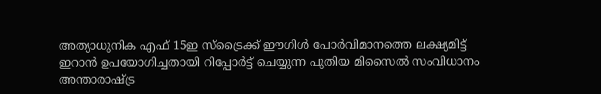അത്യാധുനിക എഫ് 15ഇ സ്ട്രൈക്ക് ഈഗിൾ പോർവിമാനത്തെ ലക്ഷ്യമിട്ട് ഇറാൻ ഉപയോഗിച്ചതായി റിപ്പോർട്ട് ചെയ്യുന്ന പുതിയ മിസൈൽ സംവിധാനം അന്താരാഷ്ട്ര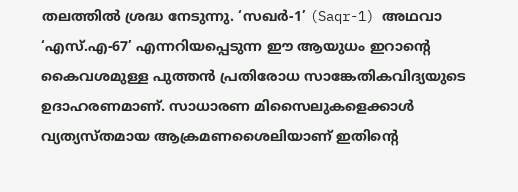തലത്തിൽ ശ്രദ്ധ നേടുന്നു. ‘സഖർ-1’ (Saqr-1) അഥവാ ‘എസ്.എ-67’ എന്നറിയപ്പെടുന്ന ഈ ആയുധം ഇറാന്റെ കൈവശമുള്ള പുത്തൻ പ്രതിരോധ സാങ്കേതികവിദ്യയുടെ ഉദാഹരണമാണ്. സാധാരണ മിസൈലുകളെക്കാൾ വ്യത്യസ്തമായ ആക്രമണശൈലിയാണ് ഇതിന്റെ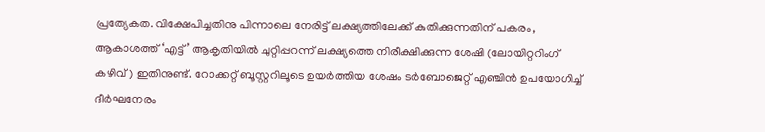പ്രത്യേകത. വിക്ഷേപിച്ചതിനു പിന്നാലെ നേരിട്ട് ലക്ഷ്യത്തിലേക്ക് കുതിക്കുന്നതിന് പകരം, ആകാശത്ത് ‘എട്ട്’ ആകൃതിയിൽ ചുറ്റിപ്പറന്ന് ലക്ഷ്യത്തെ നിരീക്ഷിക്കുന്ന ശേഷി (ലോയിറ്ററിംഗ് കഴിവ്) ഇതിനുണ്ട്. റോക്കറ്റ് ബൂസ്റ്ററിലൂടെ ഉയർത്തിയ ശേഷം ടർബോജെറ്റ് എഞ്ചിൻ ഉപയോഗിച്ച് ദീർഘനേരം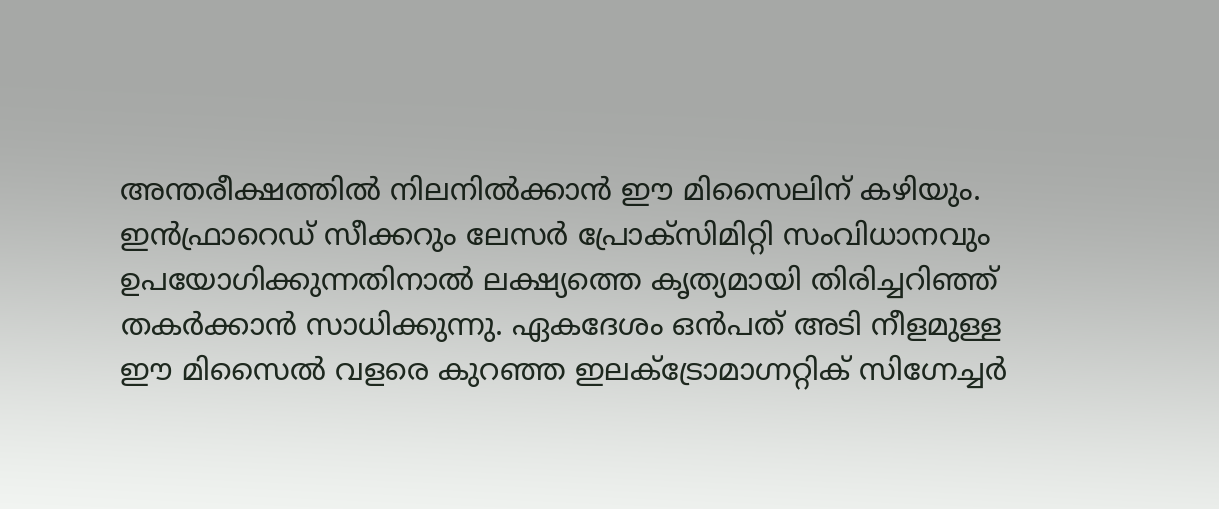അന്തരീക്ഷത്തിൽ നിലനിൽക്കാൻ ഈ മിസൈലിന് കഴിയും. ഇൻഫ്രാറെഡ് സീക്കറും ലേസർ പ്രോക്സിമിറ്റി സംവിധാനവും ഉപയോഗിക്കുന്നതിനാൽ ലക്ഷ്യത്തെ കൃത്യമായി തിരിച്ചറിഞ്ഞ് തകർക്കാൻ സാധിക്കുന്നു. ഏകദേശം ഒൻപത് അടി നീളമുള്ള ഈ മിസൈൽ വളരെ കുറഞ്ഞ ഇലക്ട്രോമാഗ്നറ്റിക് സിഗ്നേച്ചർ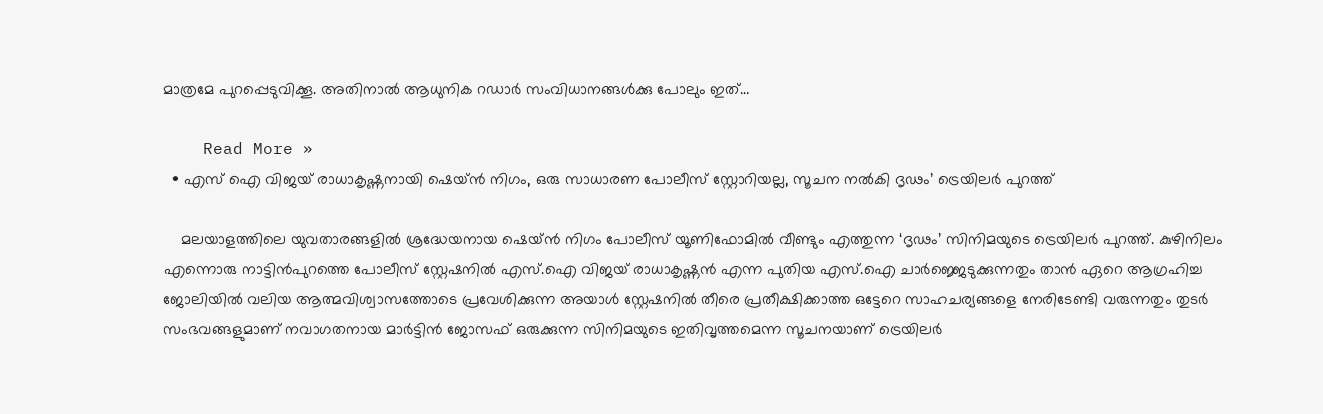മാത്രമേ പുറപ്പെടുവിക്കൂ. അതിനാൽ ആധുനിക റഡാർ സംവിധാനങ്ങൾക്കു പോലും ഇത്…

    Read More »
  • എസ് ഐ വിജയ് രാധാകൃഷ്ണനായി ഷെയ്ന്‍ നിഗം, ഒരു സാധാരണ പോലീസ് സ്റ്റോറിയല്ല, സൂചന നൽകി ദൃഢം’ ട്രെയിലർ പുറത്ത്

    മലയാളത്തിലെ യുവതാരങ്ങളിൽ ശ്രദ്ധേയനായ ഷെയ്ൻ നിഗം പോലീസ് യൂണിഫോമിൽ വീണ്ടും എത്തുന്ന ‘ദൃഢം’ സിനിമയുടെ ട്രെയിലർ പുറത്ത്. കുഴിനിലം എന്നൊരു നാട്ടിൻപുറത്തെ പോലീസ് സ്റ്റേഷനിൽ എസ്.ഐ വിജയ് രാധാകൃഷ്ണൻ എന്ന പുതിയ എസ്.ഐ ചാർജ്ജെടുക്കുന്നതും താൻ ഏറെ ആഗ്രഹിച്ച ജോലിയിൽ വലിയ ആത്മവിശ്വാസത്തോടെ പ്രവേശിക്കുന്ന അയാള്‍ സ്റ്റേഷനിൽ തീരെ പ്രതീക്ഷിക്കാത്ത ഒട്ടേറെ സാഹചര്യങ്ങളെ നേരിടേണ്ടി വരുന്നതും തുടര്‍ സംഭവങ്ങളുമാണ് നവാഗതനായ മാർട്ടിൻ ജോസഫ് ഒരുക്കുന്ന സിനിമയുടെ ഇതിവൃത്തമെന്ന സൂചനയാണ് ട്രെയിലർ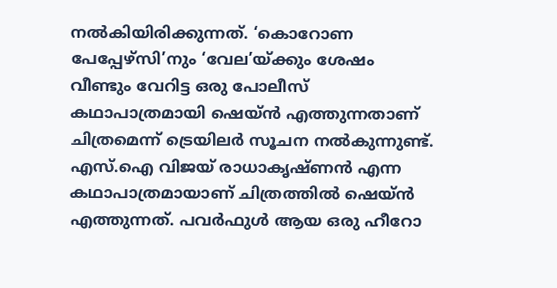നൽകിയിരിക്കുന്നത്. ‘കൊറോണ പേപ്പേഴ്സി’നും ‘വേല’യ്ക്കും ശേഷം വീണ്ടും വേറിട്ട ഒരു പോലീസ് കഥാപാത്രമായി ഷെയ്ൻ എത്തുന്നതാണ് ചിത്രമെന്ന് ട്രെയിലർ സൂചന നൽകുന്നുണ്ട്. എസ്.ഐ വിജയ് രാധാകൃഷ്ണൻ എന്ന കഥാപാത്രമായാണ് ചിത്രത്തിൽ ഷെയ്ൻ എത്തുന്നത്. പവർഫുൾ ആയ ഒരു ഹീറോ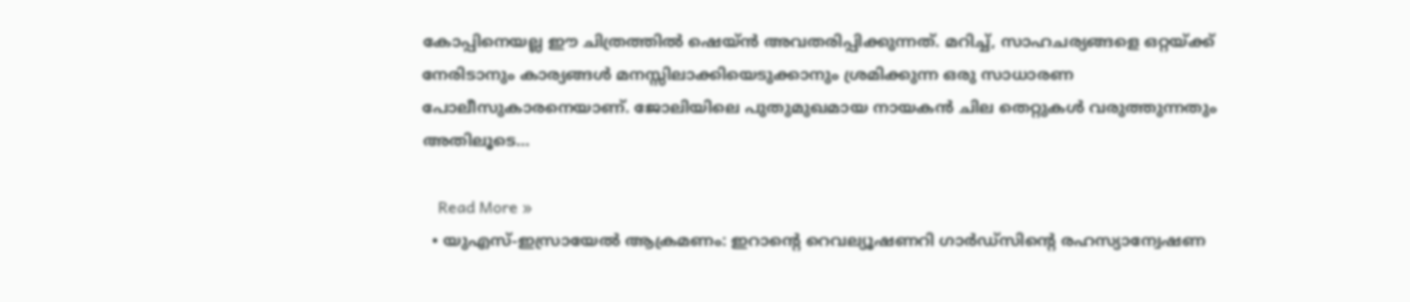കോപ്പിനെയല്ല ഈ ചിത്രത്തിൽ ഷെയ്ൻ അവതരിപ്പിക്കുന്നത്. മറിച്ച്, സാഹചര്യങ്ങളെ ഒറ്റയ്ക്ക് നേരിടാനും കാര്യങ്ങൾ മനസ്സിലാക്കിയെടുക്കാനും ശ്രമിക്കുന്ന ഒരു സാധാരണ പോലീസുകാരനെയാണ്. ജോലിയിലെ പുതുമുഖമായ നായകൻ ചില തെറ്റുകൾ വരുത്തുന്നതും അതിലൂടെ…

    Read More »
  • യുഎസ്-ഇസ്രായേൽ ആക്രമണം: ഇറാന്റെ റെവല്യൂഷണറി ഗാർഡ്‌സിന്റെ രഹസ്യാന്വേഷണ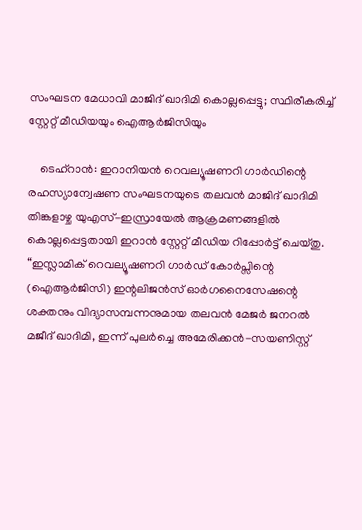സംഘടന മേധാവി മാജിദ് ഖാദിമി കൊല്ലപ്പെട്ടു; സ്ഥിരീകരിച്ച് സ്റ്റേറ്റ് മീഡിയയും ഐആർജിസിയും

    ടെഹ്‌റാൻ: ഇറാനിയൻ റെവല്യൂഷണറി ഗാർഡിന്റെ രഹസ്യാന്വേഷണ സംഘടനയുടെ തലവൻ മാജിദ് ഖാദിമി തിങ്കളാഴ്ച യുഎസ്-ഇസ്രായേൽ ആക്രമണങ്ങളിൽ കൊല്ലപ്പെട്ടതായി ഇറാൻ സ്റ്റേറ്റ് മീഡിയ റിപ്പോർട്ട് ചെയ്തു. “ഇസ്ലാമിക് റെവല്യൂഷണറി ഗാർഡ് കോർപ്സിന്റെ (ഐആർജിസി) ഇന്റലിജൻസ് ഓർഗനൈസേഷന്റെ ശക്തനും വിദ്യാസമ്പന്നനുമായ തലവൻ മേജർ ജനറൽ മജീദ് ഖാദിമി, ഇന്ന് പുലർച്ചെ അമേരിക്കൻ-സയണിസ്റ്റ്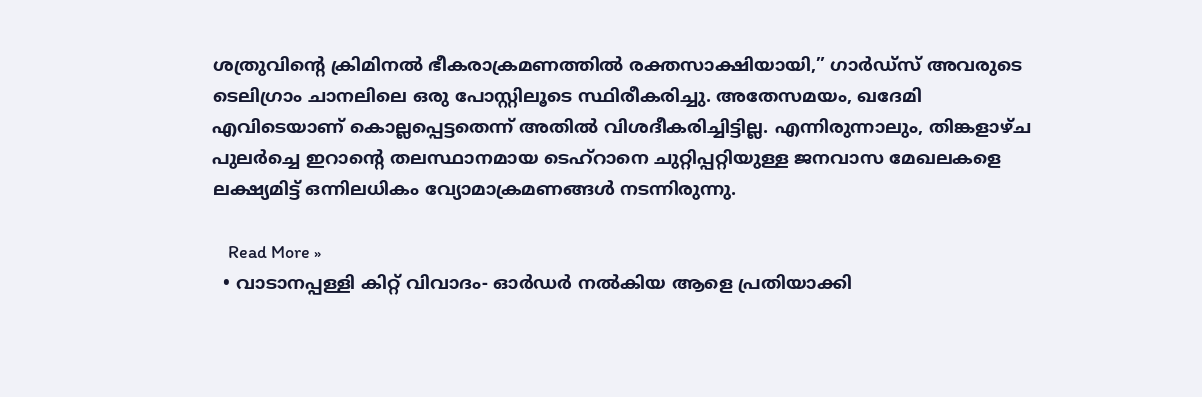ശത്രുവിന്റെ ക്രിമിനൽ ഭീകരാക്രമണത്തിൽ രക്തസാക്ഷിയായി,” ഗാർഡ്സ് അവരുടെ ടെലിഗ്രാം ചാനലിലെ ഒരു പോസ്റ്റിലൂടെ സ്ഥിരീകരിച്ചു. അതേസമയം, ഖദേമി എവിടെയാണ് കൊല്ലപ്പെട്ടതെന്ന് അതിൽ വിശദീകരിച്ചിട്ടില്ല. എന്നിരുന്നാലും, തിങ്കളാഴ്ച പുലർച്ചെ ഇറാന്റെ തലസ്ഥാനമായ ടെഹ്‌റാനെ ചുറ്റിപ്പറ്റിയുള്ള ജനവാസ മേഖലകളെ ലക്ഷ്യമിട്ട് ഒന്നിലധികം വ്യോമാക്രമണങ്ങൾ നടന്നിരുന്നു.

    Read More »
  • വാടാനപ്പള്ളി കിറ്റ് വിവാദം- ഓർഡർ നൽകിയ ആളെ പ്രതിയാക്കി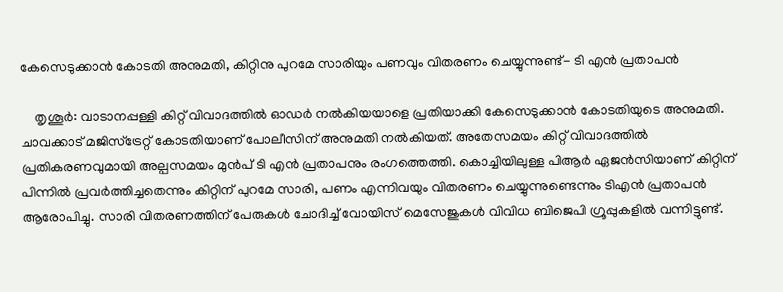കേസെടുക്കാൻ കോടതി അനുമതി, കിറ്റിനു പുറമേ സാരിയും പണവും വിതരണം ചെയ്യുന്നുണ്ട്- ടി എൻ പ്രതാപൻ

    തൃശൂർ: വാടാനപ്പള്ളി കിറ്റ് വിവാദത്തിൽ ഓഡർ നൽകിയയാളെ പ്രതിയാക്കി കേസെടുക്കാൻ കോടതിയുടെ അനുമതി. ചാവക്കാട് മജിസ്ട്രേറ്റ് കോടതിയാണ് പോലീസിന് അനുമതി നൽകിയത്. അതേസമയം കിറ്റ് വിവാദത്തിൽ പ്രതികരണവുമായി അല്പസമയം മുൻപ് ടി എൻ പ്രതാപനും രംഗത്തെത്തി. കൊച്ചിയിലുള്ള പിആർ ഏജൻസിയാണ് കിറ്റിന് പിന്നിൽ പ്രവർത്തിച്ചതെന്നും കിറ്റിന് പുറമേ സാരി, പണം എന്നിവയും വിതരണം ചെയ്യുന്നുണ്ടെന്നും ടിഎൻ പ്രതാപൻ ആരോപിച്ചു. സാരി വിതരണത്തിന് പേരുകൾ ചോദിച്ച് വോയിസ് മെസേജുകൾ വിവിധ ബിജെപി ഗ്രൂപ്പുകളിൽ വന്നിട്ടുണ്ട്.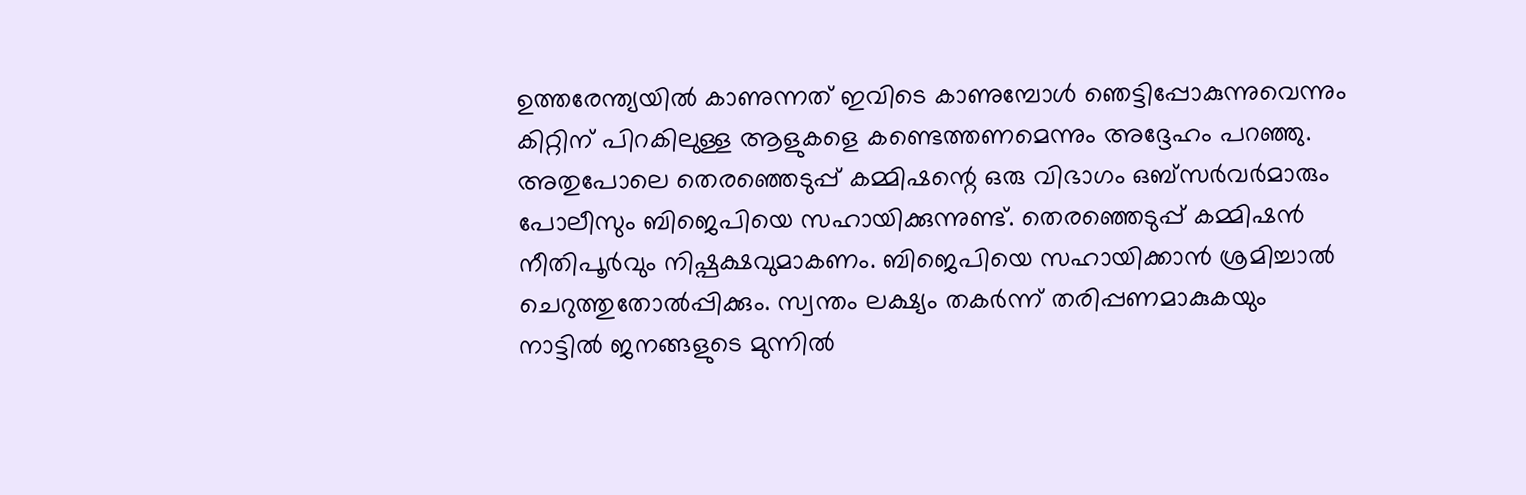ഉത്തരേന്ത്യയിൽ കാണുന്നത് ഇവിടെ കാണുമ്പോൾ ഞെട്ടിപ്പോകുന്നുവെന്നും കിറ്റിന് പിറകിലുള്ള ആളുകളെ കണ്ടെത്തണമെന്നും അദ്ദേഹം പറഞ്ഞു. അതുപോലെ തെരഞ്ഞെടുപ്പ് കമ്മിഷന്റെ ഒരു വിഭാഗം ഒബ്‌സർവർമാരും പോലീസും ബിജെപിയെ സഹായിക്കുന്നുണ്ട്. തെരഞ്ഞെടുപ്പ് കമ്മിഷൻ നീതിപൂർവും നിഷ്പക്ഷവുമാകണം. ബിജെപിയെ സഹായിക്കാൻ ശ്രമിച്ചാൽ ചെറുത്തുതോൽപ്പിക്കും. സ്വന്തം ലക്ഷ്യം തകർന്ന് തരിപ്പണമാകുകയും നാട്ടിൽ ജനങ്ങളുടെ മുന്നിൽ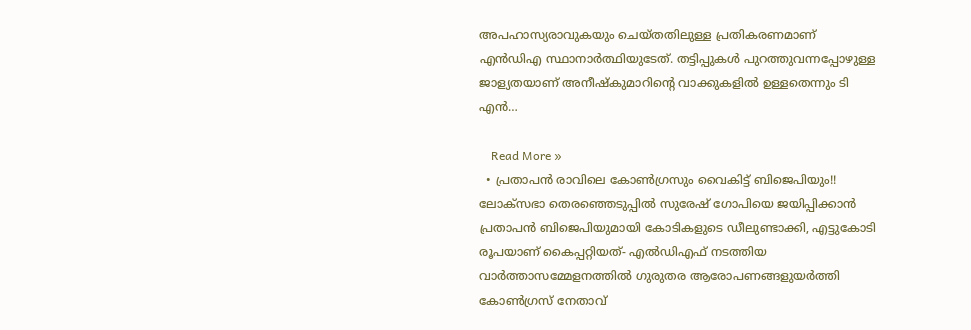അപഹാസ്യരാവുകയും ചെയ്തതിലുള്ള പ്രതികരണമാണ് എൻഡിഎ സ്ഥാനാർത്ഥിയുടേത്. തട്ടിപ്പുകൾ പുറത്തുവന്നപ്പോഴുള്ള ജാള്യതയാണ് അനീഷ്‌കുമാറിന്റെ വാക്കുകളിൽ ഉള്ളതെന്നും ടി എൻ…

    Read More »
  • പ്രതാപൻ രാവിലെ കോൺഗ്രസും വൈകിട്ട് ബിജെപിയും!! ലോക്‌സഭാ തെരഞ്ഞെടുപ്പിൽ സുരേഷ് ഗോപിയെ ജയിപ്പിക്കാൻ പ്രതാപൻ ബിജെപിയുമായി കോടികളുടെ ഡീലുണ്ടാക്കി, എട്ടുകോടി രൂപയാണ് കൈപ്പറ്റിയത്- എൽഡിഎഫ് നടത്തിയ വാർത്താസമ്മേളനത്തിൽ ഗുരുതര ആരോപണങ്ങളുയർത്തി കോൺഗ്രസ് നേതാവ്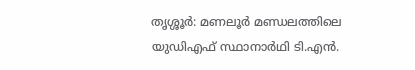തൃശ്ശൂർ: മണലൂർ മണ്ഡലത്തിലെ യുഡിഎഫ് സ്ഥാനാർഥി ടി.എൻ.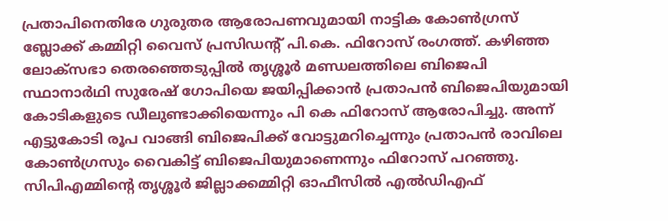പ്രതാപിനെതിരേ ഗുരുതര ആരോപണവുമായി നാട്ടിക കോൺഗ്രസ് ബ്ലോക്ക് കമ്മിറ്റി വൈസ് പ്രസിഡന്റ് പി.കെ. ഫിറോസ് രംഗത്ത്. കഴിഞ്ഞ ലോക്‌സഭാ തെരഞ്ഞെടുപ്പിൽ തൃശ്ശൂർ മണ്ഡലത്തിലെ ബിജെപി സ്ഥാനാർഥി സുരേഷ് ഗോപിയെ ജയിപ്പിക്കാൻ പ്രതാപൻ ബിജെപിയുമായി കോടികളുടെ ഡീലുണ്ടാക്കിയെന്നും പി കെ ഫിറോസ് ആരോപിച്ചു. അന്ന് എട്ടുകോടി രൂപ വാങ്ങി ബിജെപിക്ക് വോട്ടുമറിച്ചെന്നും പ്രതാപൻ രാവിലെ കോൺഗ്രസും വൈകിട്ട് ബിജെപിയുമാണെന്നും ഫിറോസ് പറഞ്ഞു. സിപിഎമ്മിന്റെ തൃശ്ശൂർ ജില്ലാക്കമ്മിറ്റി ഓഫീസിൽ എൽഡിഎഫ്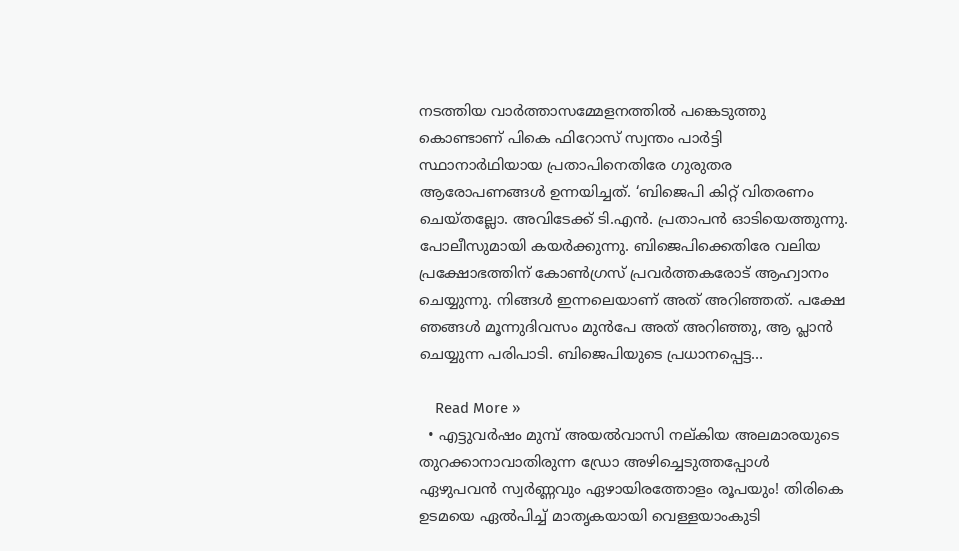നടത്തിയ വാർത്താസമ്മേളനത്തിൽ പങ്കെടുത്തു കൊണ്ടാണ് പികെ ഫിറോസ് സ്വന്തം പാർട്ടി സ്ഥാനാർഥിയായ പ്രതാപിനെതിരേ ഗുരുതര ആരോപണങ്ങൾ ഉന്നയിച്ചത്. ‘ബിജെപി കിറ്റ് വിതരണം ചെയ്തല്ലോ. അവിടേക്ക് ടി.എൻ. പ്രതാപൻ ഓടിയെത്തുന്നു. പോലീസുമായി കയർക്കുന്നു. ബിജെപിക്കെതിരേ വലിയ പ്രക്ഷോഭത്തിന് കോൺഗ്രസ് പ്രവർത്തകരോട് ആഹ്വാനം ചെയ്യുന്നു. നിങ്ങൾ ഇന്നലെയാണ് അത് അറിഞ്ഞത്. പക്ഷേ ഞങ്ങൾ മൂന്നുദിവസം മുൻപേ അത് അറിഞ്ഞു, ആ പ്ലാൻ ചെയ്യുന്ന പരിപാടി. ബിജെപിയുടെ പ്രധാനപ്പെട്ട…

    Read More »
  • എട്ടുവർഷം മുമ്പ് അയൽവാസി നല്കിയ അലമാരയുടെ തുറക്കാനാവാതിരുന്ന ‌ഡ്രോ അഴിച്ചെടുത്തപ്പോൾ ഏഴുപവൻ സ്വർണ്ണവും ഏഴായിരത്തോളം രൂപയും! തിരികെ ഉടമയെ ഏൽപിച്ച് മാതൃകയായി വെള്ളയാംകുടി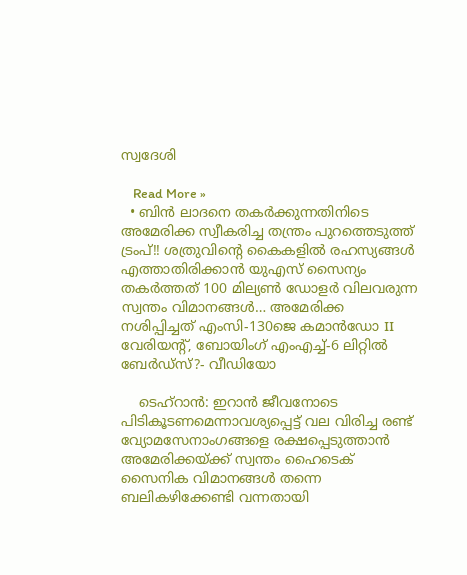സ്വദേശി

    Read More »
  • ബിൻ ലാദനെ തകർക്കുന്നതിനിടെ അമേരിക്ക സ്വീകരിച്ച തന്ത്രം പുറത്തെടുത്ത് ട്രംപ്!! ശത്രുവിന്റെ കൈകളിൽ രഹസ്യങ്ങൾ എത്താതിരിക്കാൻ യുഎസ് സൈന്യം തകർത്തത് 100 മില്യൺ ഡോളർ വിലവരുന്ന സ്വന്തം വിമാനങ്ങൾ… അമേരിക്ക നശിപ്പിച്ചത് എംസി-130ജെ കമാൻഡോ II വേരിയന്റ്, ബോയിംഗ് എംഎച്ച്-6 ലിറ്റിൽ ബേർഡ്‌സ്?- വീഡിയോ

    ടെഹ്റാൻ: ഇറാൻ ജീവനോടെ പിടികൂടണമെന്നാവശ്യപ്പെട്ട് വല വിരിച്ച രണ്ട് വ്യോമസേനാംഗങ്ങളെ രക്ഷപ്പെടുത്താൻ അമേരിക്കയ്ക്ക് സ്വന്തം ഹൈടെക് സൈനിക വിമാനങ്ങൾ തന്നെ ബലികഴിക്കേണ്ടി വന്നതായി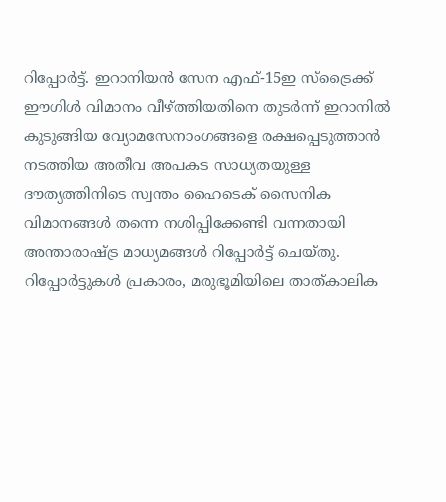റിപ്പോർട്ട്. ഇറാനിയൻ സേന എഫ്-15ഇ സ്‌ട്രൈക്ക് ഈഗിൾ വിമാനം വീഴ്ത്തിയതിനെ തുടർന്ന് ഇറാനിൽ കുടുങ്ങിയ വ്യോമസേനാംഗങ്ങളെ രക്ഷപ്പെടുത്താൻ നടത്തിയ അതീവ അപകട സാധ്യതയുള്ള ദൗത്യത്തിനിടെ സ്വന്തം ഹൈടെക് സൈനിക വിമാനങ്ങൾ തന്നെ നശിപ്പിക്കേണ്ടി വന്നതായി അന്താരാഷ്ട്ര മാധ്യമങ്ങൾ റിപ്പോർട്ട് ചെയ്തു. റിപ്പോർട്ടുകൾ പ്രകാരം, മരുഭൂമിയിലെ താത്കാലിക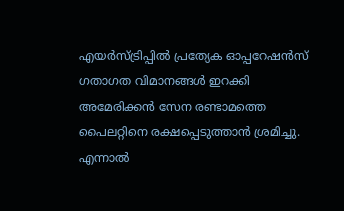എയർസ്ട്രിപ്പിൽ പ്രത്യേക ഓപ്പറേഷൻസ് ഗതാഗത വിമാനങ്ങൾ ഇറക്കി അമേരിക്കൻ സേന രണ്ടാമത്തെ പൈലറ്റിനെ രക്ഷപ്പെടുത്താൻ ശ്രമിച്ചു. എന്നാൽ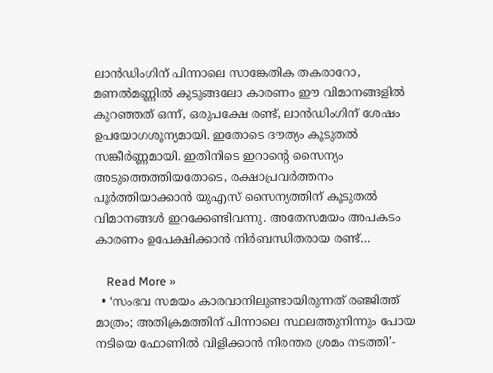ലാൻഡിംഗിന് പിന്നാലെ സാങ്കേതിക തകരാറോ, മണൽമണ്ണിൽ കുടുങ്ങലോ കാരണം ഈ വിമാനങ്ങളിൽ കുറഞ്ഞത് ഒന്ന്, ഒരുപക്ഷേ രണ്ട്, ലാൻഡിംഗിന് ശേഷം ഉപയോഗശൂന്യമായി‌‌. ഇതോടെ ദൗത്യം കൂടുതൽ സങ്കീർണ്ണമായി. ഇതിനിടെ ഇറാന്റെ സൈന്യം അടുത്തെത്തിയതോടെ, രക്ഷാപ്രവർത്തനം പൂർത്തിയാക്കാൻ യുഎസ് സൈന്യത്തിന് കൂടുതൽ വിമാനങ്ങൾ ഇറക്കേണ്ടിവന്നു. അതേസമയം അപകടം കാരണം ഉപേക്ഷിക്കാൻ നിർബന്ധിതരായ രണ്ട്…

    Read More »
  • ‘സംഭവ സമയം കാരവാനിലുണ്ടായിരുന്നത് രഞ്ജിത്ത് മാത്രം; അതിക്രമത്തിന് പിന്നാലെ സ്ഥലത്തുനിന്നും പോയ നടിയെ ഫോണിൽ വിളിക്കാൻ നിരന്തര ശ്രമം നടത്തി’-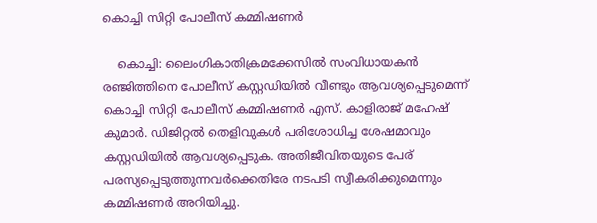കൊച്ചി സിറ്റി പോലീസ് കമ്മിഷണർ

    കൊച്ചി: ലൈംഗികാതിക്രമക്കേസിൽ സംവിധായകൻ രഞ്ജിത്തിനെ പോലീസ് കസ്റ്റഡിയിൽ വീണ്ടും ആവശ്യപ്പെടുമെന്ന് കൊച്ചി സിറ്റി പോലീസ് കമ്മിഷണർ എസ്. കാളിരാജ് മഹേഷ് കുമാർ. ഡിജിറ്റൽ തെളിവുകൾ പരിശോധിച്ച ശേഷമാവും കസ്റ്റഡിയിൽ ആവശ്യപ്പെടുക. അതിജീവിതയുടെ പേര് പരസ്യപ്പെടുത്തുന്നവർക്കെതിരേ നടപടി സ്വീകരിക്കുമെന്നും കമ്മിഷണർ അറിയിച്ചു.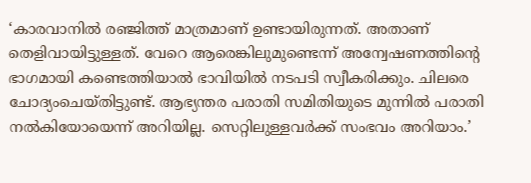‘കാരവാനിൽ രഞ്ജിത്ത് മാത്രമാണ് ഉണ്ടായിരുന്നത്. അതാണ് തെളിവായിട്ടുള്ളത്. വേറെ ആരെങ്കിലുമുണ്ടെന്ന് അന്വേഷണത്തിന്റെ ഭാഗമായി കണ്ടെത്തിയാൽ ഭാവിയിൽ നടപടി സ്വീകരിക്കും. ചിലരെ ചോദ്യംചെയ്തിട്ടുണ്ട്. ആഭ്യന്തര പരാതി സമിതിയുടെ മുന്നിൽ പരാതി നൽകിയോയെന്ന് അറിയില്ല. സെറ്റിലുള്ളവർക്ക് സംഭവം അറിയാം.’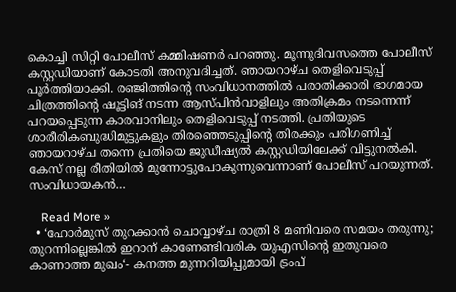കൊച്ചി സിറ്റി പോലീസ് കമ്മിഷണർ പറഞ്ഞു. മൂന്നുദിവസത്തെ പോലീസ് കസ്റ്റഡിയാണ് കോടതി അനുവദിച്ചത്. ഞായറാഴ്ച തെളിവെടുപ്പ് പൂർത്തിയാക്കി. രഞ്ജിത്തിന്റെ സംവിധാനത്തിൽ പരാതിക്കാരി ഭാഗമായ ചിത്രത്തിന്റെ ഷൂട്ടിങ് നടന്ന ആസ്പിൻവാളിലും അതിക്രമം നടന്നെന്ന് പറയപ്പെടുന്ന കാരവാനിലും തെളിവെടുപ്പ് നടത്തി. പ്രതിയുടെ ശാരീരികബുദ്ധിമുട്ടുകളും തിരഞ്ഞെടുപ്പിന്റെ തിരക്കും പരിഗണിച്ച് ഞായറാഴ്ച തന്നെ പ്രതിയെ ജുഡീഷ്യൽ കസ്റ്റഡിയിലേക്ക് വിട്ടുനൽകി. കേസ് നല്ല രീതിയിൽ മുന്നോട്ടുപോകുന്നുവെന്നാണ് പോലീസ് പറയുന്നത്. സംവിധായകൻ…

    Read More »
  • ‘ഹോർമുസ് തുറക്കാൻ ചൊവ്വാഴ്ച രാത്രി 8 മണിവരെ സമയം തരുന്നു; തുറന്നില്ലെങ്കിൽ ഇറാന് കാണേണ്ടിവരിക യുഎസിന്റെ ഇതുവരെ കാണാത്ത മുഖം‘- കനത്ത മുന്നറിയിപ്പുമായി ട്രംപ്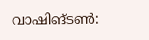വാഷിങ്ടൺ: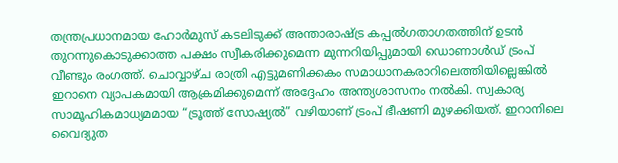തന്ത്രപ്രധാനമായ ഹോർമുസ് കടലിടുക്ക് അന്താരാഷ്ട്ര കപ്പൽഗതാഗതത്തിന് ഉടൻ തുറന്നുകൊടുക്കാത്ത പക്ഷം സ്വീകരിക്കുമെന്ന മുന്നറിയിപ്പുമായി ഡൊണാൾഡ് ട്രംപ് വീണ്ടും രംഗത്ത്. ചൊവ്വാഴ്ച രാത്രി എട്ടുമണിക്കകം സമാധാനകരാറിലെത്തിയില്ലെങ്കിൽ ഇറാനെ വ്യാപകമായി ആക്രമിക്കുമെന്ന് അദ്ദേഹം അന്ത്യശാസനം നൽകി. സ്വകാര്യ സാമൂഹികമാധ്യമമായ “ട്രൂത്ത് സോഷ്യൽ” വഴിയാണ് ട്രംപ് ഭീഷണി മുഴക്കിയത്. ഇറാനിലെ വൈദ്യുത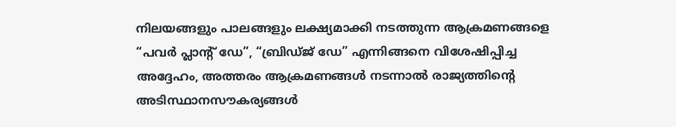നിലയങ്ങളും പാലങ്ങളും ലക്ഷ്യമാക്കി നടത്തുന്ന ആക്രമണങ്ങളെ “പവർ പ്ലാന്റ് ഡേ”, “ബ്രിഡ്ജ് ഡേ” എന്നിങ്ങനെ വിശേഷിപ്പിച്ച അദ്ദേഹം, അത്തരം ആക്രമണങ്ങൾ നടന്നാൽ രാജ്യത്തിന്റെ അടിസ്ഥാനസൗകര്യങ്ങൾ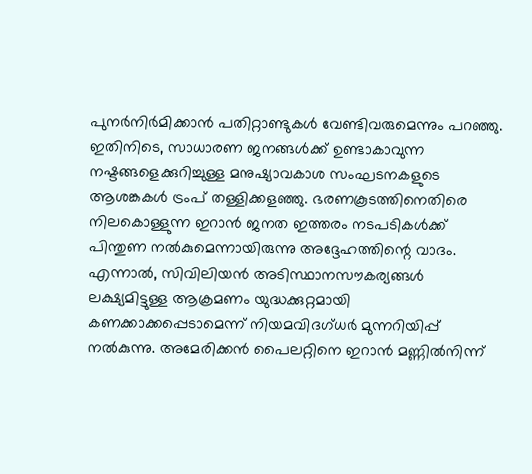പുനർനിർമിക്കാൻ പതിറ്റാണ്ടുകൾ വേണ്ടിവരുമെന്നും പറഞ്ഞു. ഇതിനിടെ, സാധാരണ ജനങ്ങൾക്ക് ഉണ്ടാകാവുന്ന നഷ്ടങ്ങളെക്കുറിച്ചുള്ള മനുഷ്യാവകാശ സംഘടനകളുടെ ആശങ്കകൾ ട്രംപ് തള്ളിക്കളഞ്ഞു. ഭരണകൂടത്തിനെതിരെ നിലകൊള്ളുന്ന ഇറാൻ ജനത ഇത്തരം നടപടികൾക്ക് പിന്തുണ നൽകുമെന്നായിരുന്നു അദ്ദേഹത്തിന്റെ വാദം. എന്നാൽ, സിവിലിയൻ അടിസ്ഥാനസൗകര്യങ്ങൾ ലക്ഷ്യമിട്ടുള്ള ആക്രമണം യുദ്ധക്കുറ്റമായി കണക്കാക്കപ്പെടാമെന്ന് നിയമവിദഗ്ധർ മുന്നറിയിപ്പ് നൽകുന്നു. അമേരിക്കൻ പൈലറ്റിനെ ഇറാൻ മണ്ണിൽനിന്ന്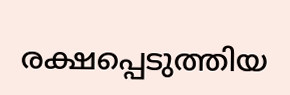രക്ഷപ്പെടുത്തിയ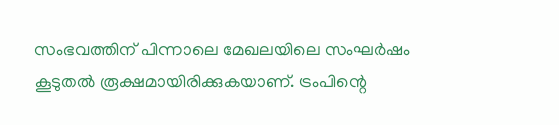സംഭവത്തിന് പിന്നാലെ മേഖലയിലെ സംഘർഷം കൂടുതൽ രൂക്ഷമായിരിക്കുകയാണ്. ട്രംപിന്റെ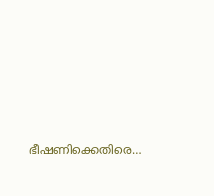ഭീഷണിക്കെതിരെ…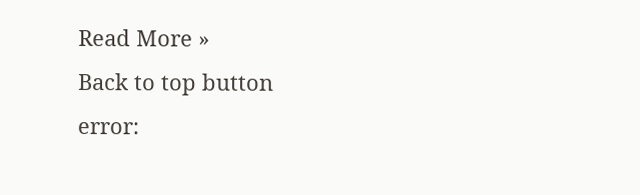Read More »
Back to top button
error: